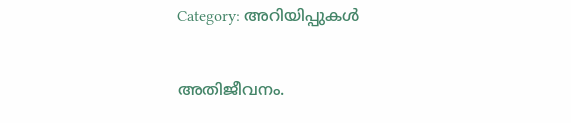Category: അറിയിപ്പുകൾ

അതിജീവനം.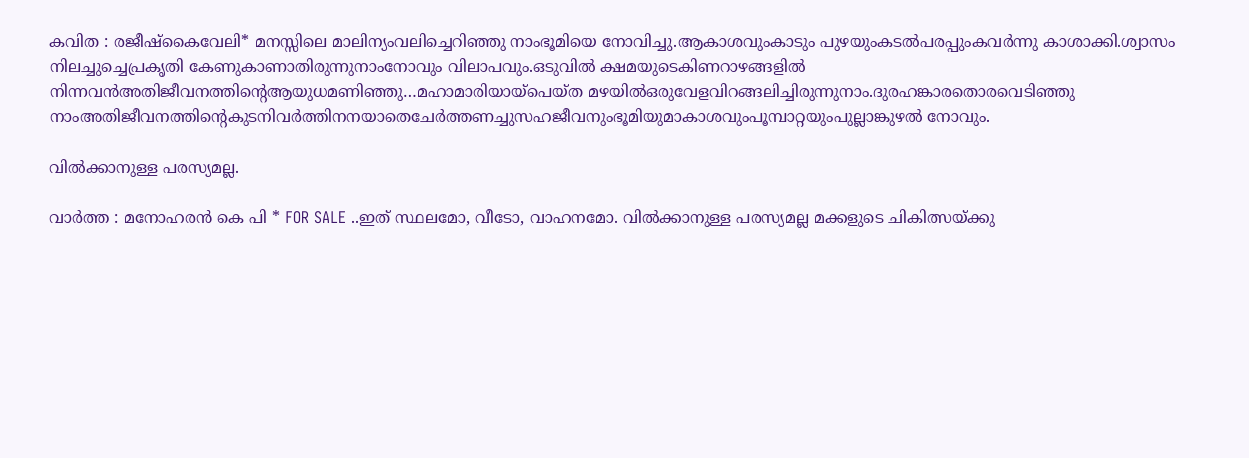കവിത : രജീഷ്കൈവേലി* മനസ്സിലെ മാലിന്യംവലിച്ചെറിഞ്ഞു നാംഭൂമിയെ നോവിച്ചു.ആകാശവുംകാടും പുഴയുംകടൽപരപ്പുംകവർന്നു കാശാക്കി.ശ്വാസം നിലച്ചുച്ചെപ്രകൃതി കേണുകാണാതിരുന്നുനാംനോവും വിലാപവും.ഒടുവിൽ ക്ഷമയുടെകിണറാഴങ്ങളിൽ നിന്നവൻഅതിജീവനത്തിന്റെആയുധമണിഞ്ഞു…മഹാമാരിയായ്‌പെയ്ത മഴയിൽഒരുവേളവിറങ്ങലിച്ചിരുന്നുനാം.ദുരഹങ്കാരതൊരവെടിഞ്ഞു നാംഅതിജീവനത്തിന്റെകുടനിവർത്തിനനയാതെചേർത്തണച്ചുസഹജീവനുംഭൂമിയുമാകാശവുംപൂമ്പാറ്റയുംപുല്ലാങ്കുഴൽ നോവും.

വിൽക്കാനുള്ള പരസ്യമല്ല.

വാർത്ത : മനോഹരൻ കെ പി * FOR SALE ..ഇത് സ്ഥലമോ, വീടോ, വാഹനമോ. വിൽക്കാനുള്ള പരസ്യമല്ല മക്കളുടെ ചികിത്സയ്ക്കു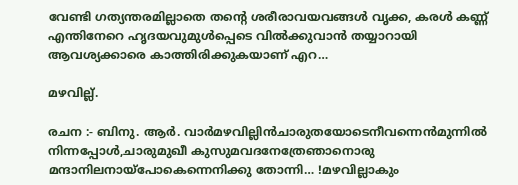വേണ്ടി ഗത്യന്തരമില്ലാതെ തന്റെ ശരീരാവയവങ്ങൾ വൃക്ക, കരൾ കണ്ണ് എന്തിനേറെ ഹൃദയവുമുൾപ്പെടെ വിൽക്കുവാൻ തയ്യാറായി ആവശ്യക്കാരെ കാത്തിരിക്കുകയാണ് എറ…

മഴവില്ല്.

രചന :- ബിനു. ആർ. വാർമഴവില്ലിൻചാരുതയോടെനീവന്നെൻമുന്നിൽ നിന്നപ്പോൾ,ചാരുമുഖീ കുസുമവദനേത്രേഞാനൊരു മന്ദാനിലനായ്പോകെന്നെനിക്കു തോന്നി… !മഴവില്ലാകും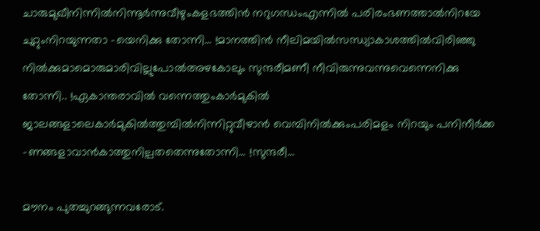ചാരുമുഖീനിന്നിൽനിന്നൂർന്നുവീഴുംകളഭത്തിൻ നറുഗന്ധംഎന്നിൽ പരിരംഭണത്താൽനിറയേ ചുറ്റുംനിറയുന്നതാ –യെനിക്കു തോന്നി… !മാനത്തിൻ നീലിമയിൽസന്ധ്യാകാശത്തിൽവിരിഞ്ഞു നിൽക്കുമാമൊരുമാരിവില്ലുപോൽഅഴകോലും സുന്ദരീമണീ നീവിരുന്നുവന്നുവെന്നെനിക്കു തോന്നി.. !ഏകാന്തരാവിൽ വന്നെത്തുംകാർമുകിൽ ജാലങ്ങളാലെകാർമുകിൽത്തുമ്പിൽനിന്നിറ്റുവീഴാൻ വെമ്പിനിൽക്കുംപരിമളം നിറയും പനിനീർക്ക –ണങ്ങളാവാൻകാത്തുനില്പതതെന്നുതോന്നി… !സുന്ദരീ…

മൗനം പുതച്ചുറങ്ങുന്നവരോട്.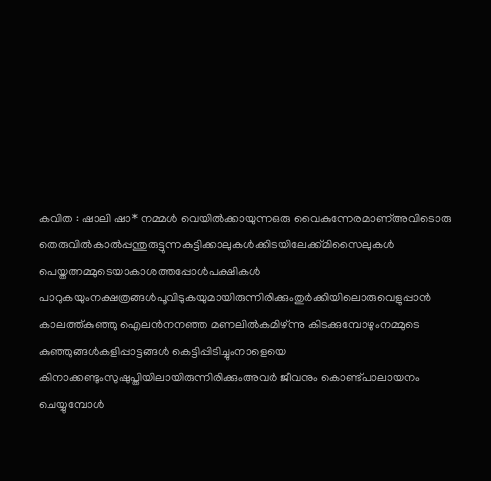കവിത : ഷാലി ഷാ* നമ്മൾ വെയിൽക്കായുന്നഒരു വൈകുന്നേരമാണ്അവിടൊരു തെരുവിൽകാൽപ്പന്തുരുട്ടുന്നകുട്ടിക്കാലുകൾക്കിടയിലേക്ക്മിസൈലുകൾ പെയ്തത്നമ്മുടെയാകാശത്തപ്പോൾപക്ഷികൾ പാറുകയുംനക്ഷത്രങ്ങൾപൂവിടുകയുമായിരുന്നിരിക്കുംതുർക്കിയിലൊരുവെളുപ്പാൻ കാലത്ത്കുഞ്ഞു ഐലൻനനഞ്ഞ മണലിൽകമിഴ്ന്നു കിടക്കുമ്പോഴുംനമ്മുടെ കുഞ്ഞുങ്ങൾകളിപ്പാട്ടങ്ങൾ കെട്ടിപ്പിടിച്ചുംനാളെയെ കിനാക്കണ്ടുംസുഷുപ്തിയിലായിരുന്നിരിക്കുംഅവർ ജീവനും കൊണ്ട്പാലായനം ചെയ്യുമ്പോൾ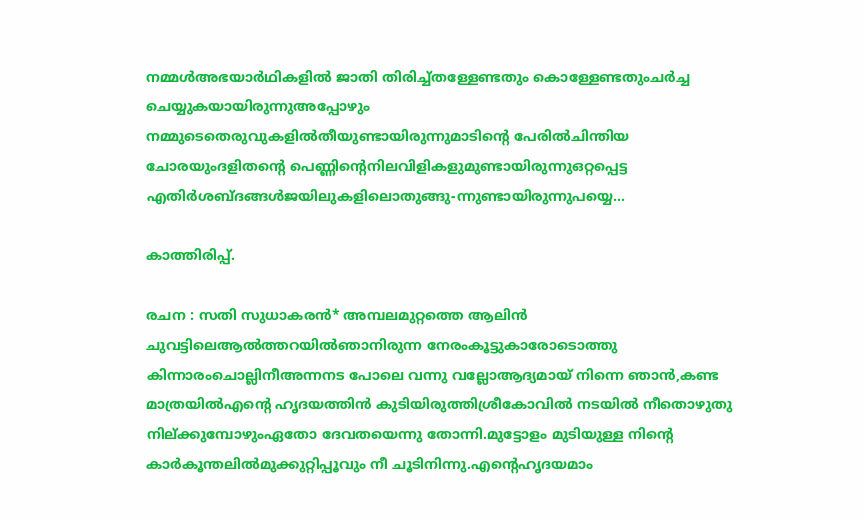നമ്മൾഅഭയാർഥികളിൽ ജാതി തിരിച്ച്തള്ളേണ്ടതും കൊള്ളേണ്ടതുംചർച്ച ചെയ്യുകയായിരുന്നുഅപ്പോഴും നമ്മുടെതെരുവുകളിൽതീയുണ്ടായിരുന്നുമാടിന്റെ പേരിൽചിന്തിയ ചോരയുംദളിതന്റെ പെണ്ണിന്റെനിലവിളികളുമുണ്ടായിരുന്നുഒറ്റപ്പെട്ട എതിർശബ്ദങ്ങൾജയിലുകളിലൊതുങ്ങു-ന്നുണ്ടായിരുന്നുപയ്യെ…

കാത്തിരിപ്പ്.

രചന : സതി സുധാകരൻ* അമ്പലമുറ്റത്തെ ആലിൻ ചുവട്ടിലെആൽത്തറയിൽഞാനിരുന്ന നേരംകൂട്ടുകാരോടൊത്തു കിന്നാരംചൊല്ലിനീഅന്നനട പോലെ വന്നു വല്ലോആദ്യമായ് നിന്നെ ഞാൻ,കണ്ട മാത്രയിൽഎൻ്റെ ഹൃദയത്തിൻ കുടിയിരുത്തിശ്രീകോവിൽ നടയിൽ നീതൊഴുതു നില്ക്കുമ്പോഴുംഏതോ ദേവതയെന്നു തോന്നി.മുട്ടോളം മുടിയുള്ള നിൻ്റെ കാർകൂന്തലിൽമുക്കുറ്റിപ്പൂവും നീ ചൂടിനിന്നു.എൻ്റെഹൃദയമാം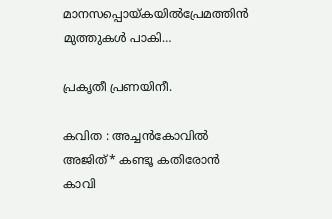മാനസപ്പൊയ്കയിൽപ്രേമത്തിൻ മുത്തുകൾ പാകി…

പ്രകൃതീ പ്രണയിനീ.

കവിത : അച്ചന്‍കോവില്‍ അജിത്‌* കണ്ടൂ കതിരോന്‍ കാവി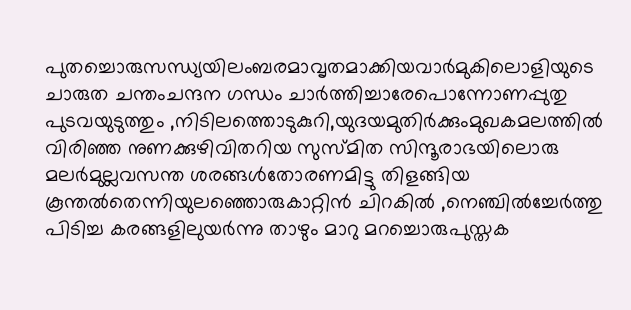പുതച്ചൊരുസന്ധ്യയിലംബരമാവൃതമാക്കിയവാര്‍മുകിലൊളിയുടെ ചാരുത ചന്തംചന്ദന ഗന്ധം ചാര്‍ത്തിച്ചാരേപൊന്നോണപ്പുതു പുടവയുടുത്തും ,നിടിലത്തൊടുകുറി,യുദയമുതിര്‍ക്കുംമുഖകമലത്തില്‍ വിരിഞ്ഞ നുണക്കുഴിവിതറിയ സുസ്മിത സിന്ദൂരാഭയിലൊരു മലര്‍മുല്ലവസന്ത ശരങ്ങള്‍തോരണമിട്ടു തിളങ്ങിയ കൂന്തല്‍തെന്നിയുലഞ്ഞൊരുകാറ്റിന്‍ ചിറകില്‍ ,നെഞ്ചില്‍ച്ചേര്‍ത്തു പിടിച്ച കരങ്ങളിലുയര്‍ന്നു താഴും മാറു മറച്ചൊരുപുസ്തക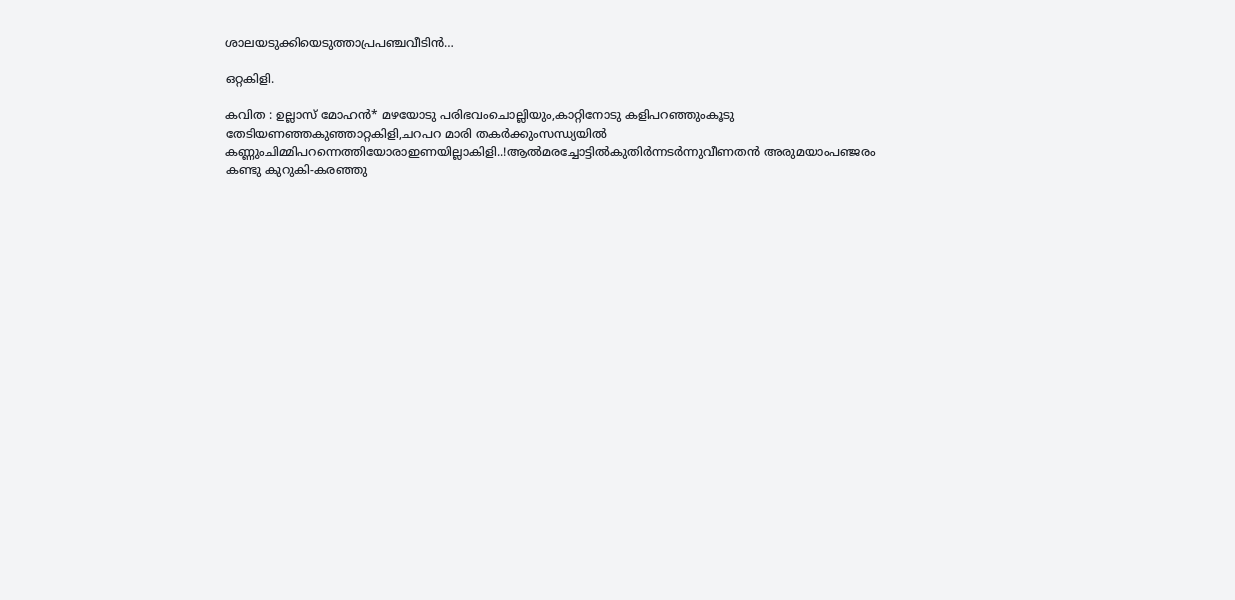ശാലയടുക്കിയെടുത്താപ്രപഞ്ചവീടിന്‍…

ഒറ്റകിളി.

കവിത : ഉല്ലാസ് മോഹൻ* മഴയോടു പരിഭവംചൊല്ലിയും,കാറ്റിനോടു കളിപറഞ്ഞുംകൂടു തേടിയണഞ്ഞകുഞ്ഞാറ്റകിളി,ചറപറ മാരി തകർക്കുംസന്ധ്യയിൽ കണ്ണുംചിമ്മിപറന്നെത്തിയോരാഇണയില്ലാകിളി..!ആൽമരച്ചോട്ടിൽകുതിർന്നടർന്നുവീണതൻ അരുമയാംപഞ്ജരം കണ്ടു കുറുകി-കരഞ്ഞു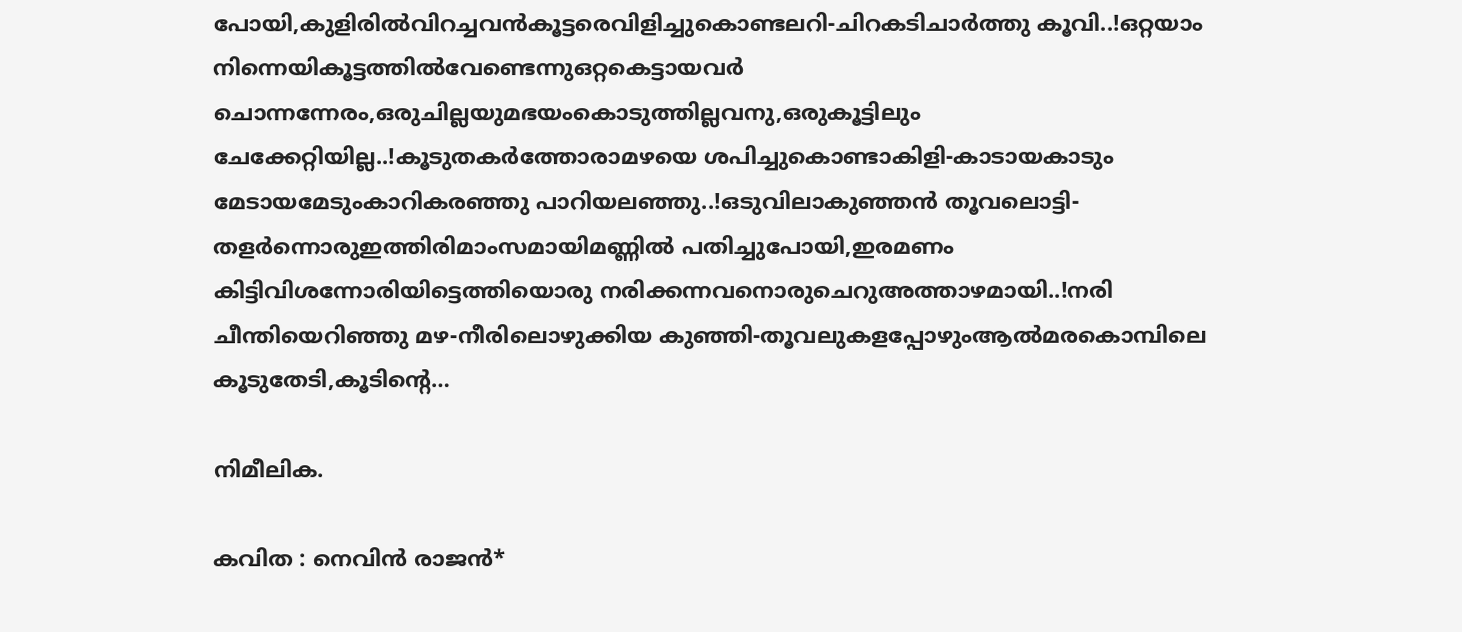പോയി,കുളിരിൽവിറച്ചവൻകൂട്ടരെവിളിച്ചുകൊണ്ടലറി-ചിറകടിചാർത്തു കൂവി..!ഒറ്റയാം നിന്നെയികൂട്ടത്തിൽവേണ്ടെന്നുഒറ്റകെട്ടായവർ ചൊന്നന്നേരം,ഒരുചില്ലയുമഭയംകൊടുത്തില്ലവനു,ഒരുകൂട്ടിലും ചേക്കേറ്റിയില്ല..!കൂടുതകർത്തോരാമഴയെ ശപിച്ചുകൊണ്ടാകിളി-കാടായകാടും മേടായമേടുംകാറികരഞ്ഞു പാറിയലഞ്ഞു..!ഒടുവിലാകുഞ്ഞൻ തൂവലൊട്ടി-തളർന്നൊരുഇത്തിരിമാംസമായിമണ്ണിൽ പതിച്ചുപോയി,ഇരമണം കിട്ടിവിശന്നോരിയിട്ടെത്തിയൊരു നരിക്കന്നവനൊരുചെറുഅത്താഴമായി..!നരി ചീന്തിയെറിഞ്ഞു മഴ-നീരിലൊഴുക്കിയ കുഞ്ഞി-തൂവലുകളപ്പോഴുംആൽമരകൊമ്പിലെ കൂടുതേടി,കൂടിന്റെ…

നിമീലിക.

കവിത : നെവിൻ രാജൻ*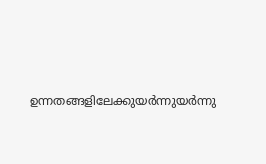ഉന്നതങ്ങളിലേക്കുയർന്നുയർന്നു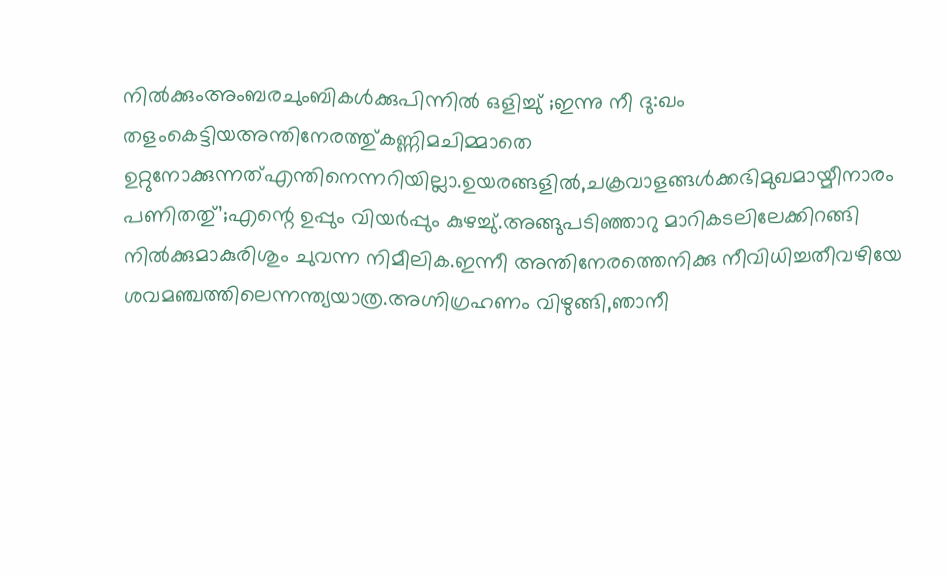നിൽക്കുംഅംബരചുംബികൾക്കുപിന്നിൽ ഒളിച്ചു് ;ഇന്നു നീ ദു:ഖം തളംകെട്ടിയഅന്തിനേരത്തു്കണ്ണിമചിമ്മാതെ ഉറ്റുനോക്കുന്നത്എന്തിനെന്നറിയില്ലാ.ഉയരങ്ങളിൽ,ചക്രവാളങ്ങൾക്കഭിമുഖമായ്മീനാരം പണിതതു്’;എന്റെ ഉപ്പും വിയർപ്പും കുഴച്ചു്.അങ്ങുപടിഞ്ഞാറു മാറികടലിലേക്കിറങ്ങി നിൽക്കുമാകുരിശും ചുവന്ന നിമീലിക.ഇന്നീ അന്തിനേരത്തെനിക്കു നീവിധിച്ചതീവഴിയേ ശവമഞ്ചത്തിലെന്നന്ത്യയാത്ര.അഗ്നിഗ്രഹണം വിഴുങ്ങി,ഞാനീ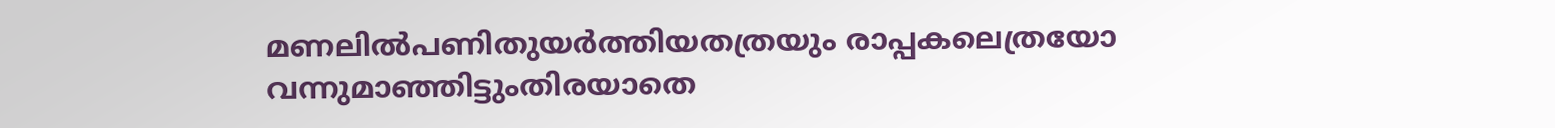മണലിൽപണിതുയർത്തിയതത്രയും രാപ്പകലെത്രയോ വന്നുമാഞ്ഞിട്ടുംതിരയാതെ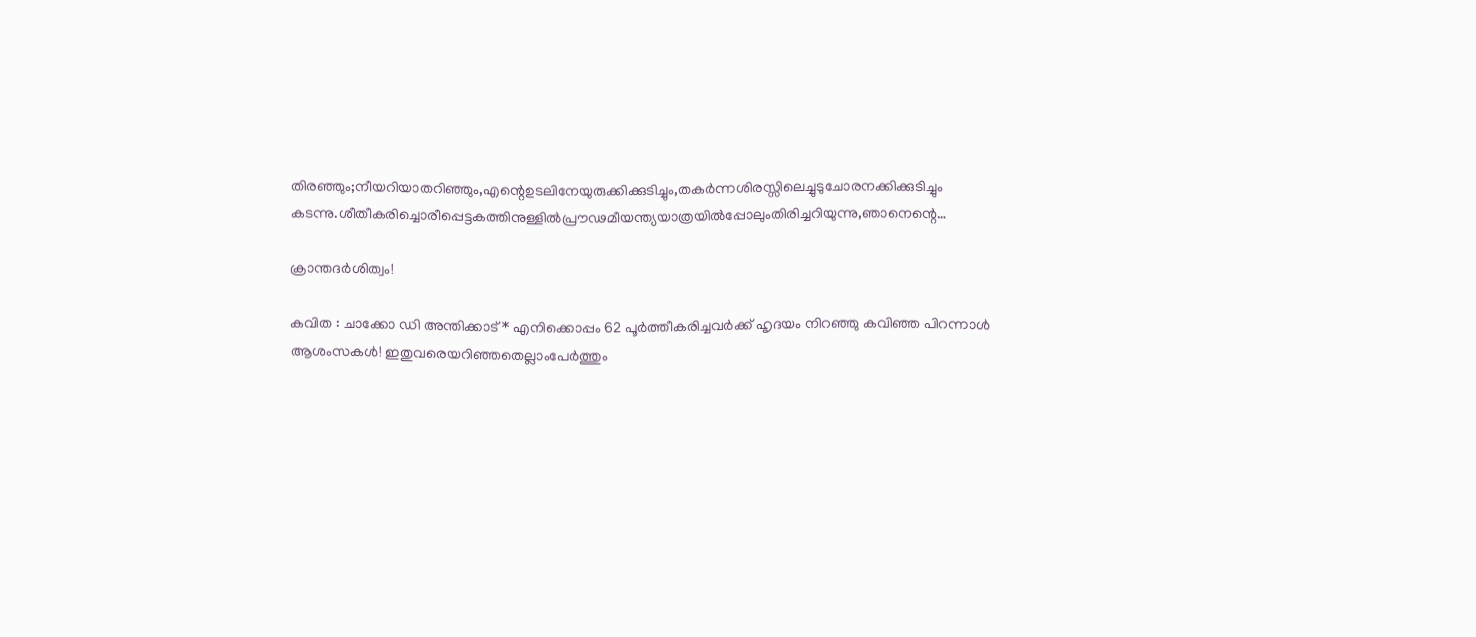തിരഞ്ഞും;നീയറിയാതറിഞ്ഞും,എന്റെഉടലിനേയുരുക്കിക്കുടിച്ചും,തകർന്നശിരസ്സിലെച്ചുടുചോരനക്കിക്കുടിച്ചും കടന്നു.ശീതീകരിച്ചൊരീപ്പെട്ടകത്തിനുള്ളിൽപ്രൗഢമീയന്ത്യയാത്രയിൽപ്പോലുംതിരിച്ചറിയുന്നു,ഞാനെന്റെ…

ക്രാന്തദർശിത്വം!

കവിത : ചാക്കോ ഡി അന്തിക്കാട്* എനിക്കൊപ്പം 62 പൂർത്തീകരിച്ചവർക്ക് ഹൃദയം നിറഞ്ഞു കവിഞ്ഞ പിറന്നാൾ ആശംസകൾ! ഇതുവരെയറിഞ്ഞതെല്ലാംപേർത്തും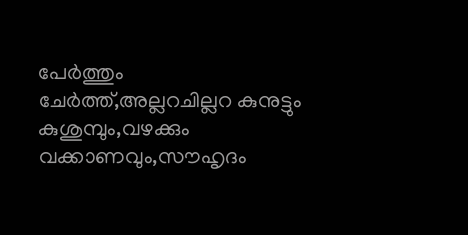പേർത്തും ചേർത്ത്,അല്ലറചില്ലറ കുനുട്ടും കുശുമ്പും,വഴക്കും വക്കാണവും,സൗഹൃദം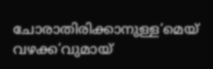ചോരാതിരിക്കാനുള്ള‘മെയ് വഴക്ക’വുമായ്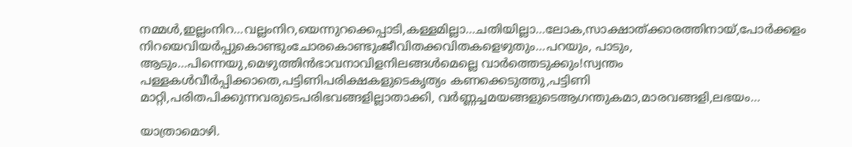നമ്മൾ,ഇല്ലംനിറ…വല്ലംനിറ,യെന്നുറക്കെപ്പാടി,കള്ളമില്ലാ…ചതിയില്ലാ…ലോക,സാക്ഷാത്ക്കാരത്തിനായ്,പോർക്കളം നിറയെവിയർപ്പുകൊണ്ടുംചോരകൊണ്ടുംജീവിതക്കവിതകളെഴുതും…പറയും, പാടും, ആടും…പിന്നെയു,മെഴുത്തിൻഭാവനാവിളനിലങ്ങൾമെല്ലെ വാർത്തെടുക്കും!സ്വന്തം പള്ളകൾവീർപ്പിക്കാതെ,പട്ടിണിപരിക്ഷകളുടെകൃത്യം കണക്കെടുത്തു,പട്ടിണി മാറ്റി,പരിതപിക്കുന്നവരുടെപരിഭവങ്ങളില്ലാതാക്കി, വർണ്ണച്ചമയങ്ങളുടെആഗന്തുകമാ,മാരവങ്ങളി,ലഭയം…

യാത്രാമൊഴി.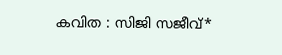കവിത : സിജി സജീവ്*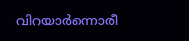വിറയാർന്നൊരീ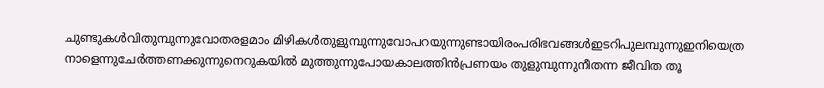ചുണ്ടുകൾവിതുമ്പുന്നുവോതരളമാം മിഴികൾതുളുമ്പുന്നുവോപറയുന്നുണ്ടായിരംപരിഭവങ്ങൾഇടറിപുലമ്പുന്നുഇനിയെത്ര നാളെന്നുചേർത്തണക്കുന്നുനെറുകയിൽ മുത്തുന്നുപോയകാലത്തിൻപ്രണയം തുളുമ്പുന്നുനീതന്ന ജീവിത തൂ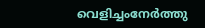വെളിച്ചംനേർത്തു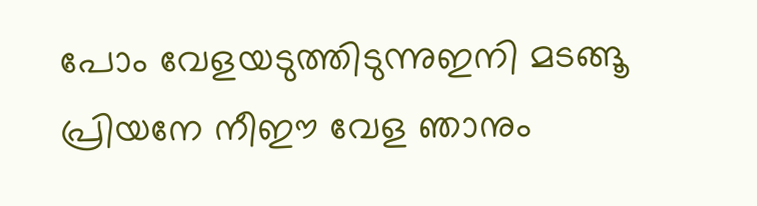പോം വേളയടുത്തിടുന്നുഇനി മടങ്ങൂ പ്രിയനേ നീഈ വേള ഞാനും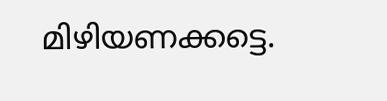മിഴിയണക്കട്ടെ.